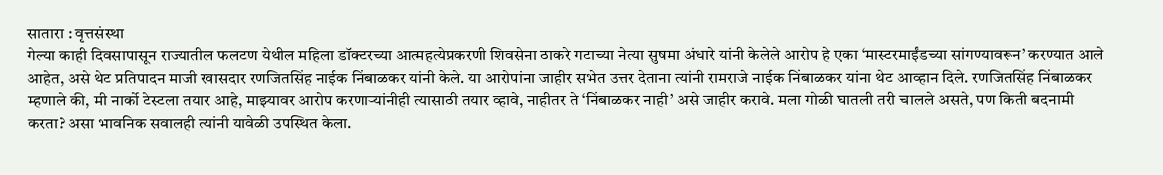सातारा : वृत्तसंस्था
गेल्या काही दिवसापासून राज्यातील फलटण येथील महिला डॉक्टरच्या आत्महत्येप्रकरणी शिवसेना ठाकरे गटाच्या नेत्या सुषमा अंधारे यांनी केलेले आरोप हे एका ‘मास्टरमाईंडच्या सांगण्यावरून’ करण्यात आले आहेत, असे थेट प्रतिपादन माजी खासदार रणजितसिंह नाईक निंबाळकर यांनी केले. या आरोपांना जाहीर सभेत उत्तर देताना त्यांनी रामराजे नाईक निंबाळकर यांना थेट आव्हान दिले. रणजितसिंह निंबाळकर म्हणाले की, मी नार्को टेस्टला तयार आहे, माझ्यावर आरोप करणाऱ्यांनीही त्यासाठी तयार व्हावे, नाहीतर ते ‘निंबाळकर नाही’ असे जाहीर करावे. मला गोळी घातली तरी चालले असते, पण किती बदनामी करता? असा भावनिक सवालही त्यांनी यावेळी उपस्थित केला.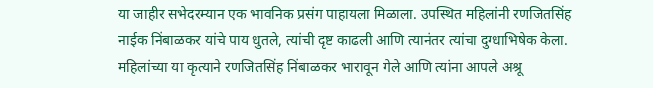या जाहीर सभेदरम्यान एक भावनिक प्रसंग पाहायला मिळाला. उपस्थित महिलांनी रणजितसिंह नाईक निंबाळकर यांचे पाय धुतले, त्यांची दृष्ट काढली आणि त्यानंतर त्यांचा दुग्धाभिषेक केला. महिलांच्या या कृत्याने रणजितसिंह निंबाळकर भारावून गेले आणि त्यांना आपले अश्रू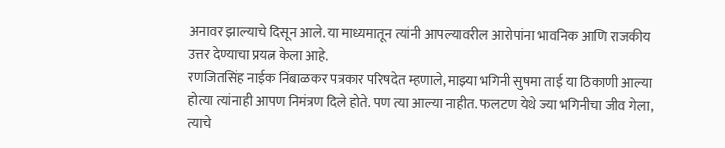अनावर झाल्याचे दिसून आले. या माध्यमातून त्यांनी आपल्यावरील आरोपांना भावनिक आणि राजकीय उत्तर देण्याचा प्रयत्न केला आहे.
रणजितसिंह नाईक निंबाळकर पत्रकार परिषदेत म्हणाले, माझ्या भगिनी सुषमा ताई या ठिकाणी आल्या होत्या त्यांनाही आपण निमंत्रण दिले होते. पण त्या आल्या नाहीत. फलटण येथे ज्या भगिनीचा जीव गेला, त्याचे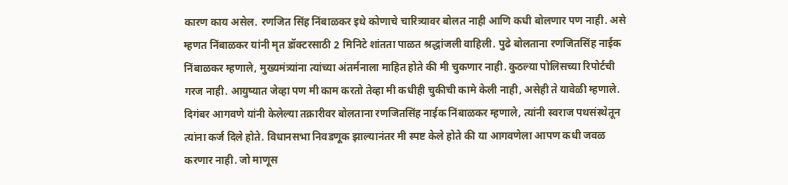कारण काय असेल. रणजित सिंह निंबाळकर इथे कोणाचे चारित्र्यावर बोलत नाही आणि कधी बोलणार पण नाही. असे म्हणत निंबाळकर यांनी मृत डॉक्टरसाठी 2 मिनिटे शांतता पाळत श्रद्धांजली वाहिली. पुढे बोलताना रणजितसिंह नाईक निंबाळकर म्हणाले, मुख्यमंत्र्यांना त्यांच्या अंतर्मनाला माहित होते की मी चुकणार नाही. कुठल्या पोलिसच्या रिपोर्टची गरज नाही. आयुष्यात जेव्हा पण मी काम करतो तेव्हा मी कधीही चुकीची कामे केली नाही, असेही ते यावेळी म्हणाले.
दिगंबर आगवणे यांनी केलेल्या तक्रारीवर बोलताना रणजितसिंह नाईक निंबाळकर म्हणाले, त्यांनी स्वराज पथसंस्थेतून त्यांना कर्ज दिले होते. विधानसभा निवडणूक झाल्यानंतर मी स्पष्ट केले होते की या आगवणेला आपण कधी जवळ करणार नाही. जो माणूस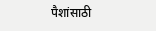पैशांसाठी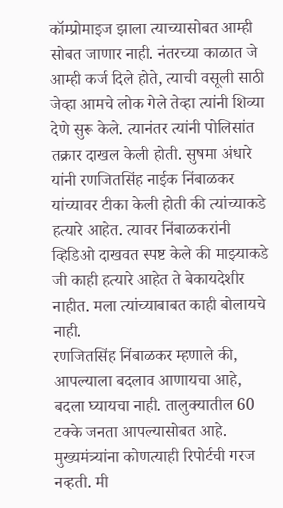कॉम्प्रोमाइज झाला त्याच्यासोबत आम्ही सोबत जाणार नाही. नंतरच्या काळात जे आम्ही कर्ज दिले होते, त्याची वसूली साठी जेव्हा आमचे लोक गेले तेव्हा त्यांनी शिव्या देणे सुरू केले. त्यानंतर त्यांनी पोलिसांत तक्रार दाखल केली होती. सुषमा अंधारे यांनी रणजितसिंह नाईक निंबाळकर यांच्यावर टीका केली होती की त्यांच्याकडे हत्यारे आहेत. त्यावर निंबाळकरांनी व्हिडिओ दाखवत स्पष्ट केले की माझ्याकडे जी काही हत्यारे आहेत ते बेकायदेशीर नाहीत. मला त्यांच्याबाबत काही बोलायचे नाही.
रणजितसिंह निंबाळकर म्हणाले की, आपल्याला बदलाव आणायचा आहे, बदला घ्यायचा नाही. तालुक्यातील 60 टक्के जनता आपल्यासोबत आहे. मुख्यमंत्र्यांना कोणत्याही रिपोर्टची गरज नव्हती. मी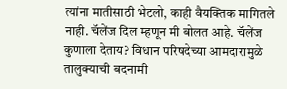त्यांना मातीसाठी भेटलो, काही वैयक्तिक मागितले नाही. चॅलेंज दिल म्हणून मी बोलत आहे. चॅलेंज कुणाला देताय? विधान परिषदेच्या आमदारामुळे तालुक्याची बदनामी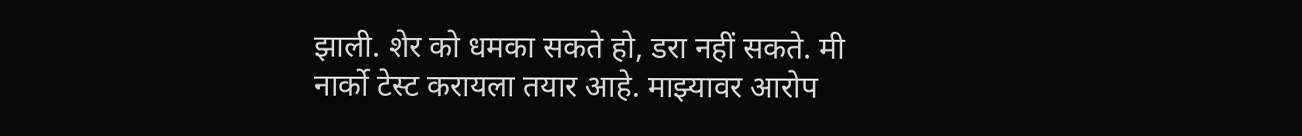झाली. शेर को धमका सकते हो, डरा नहीं सकते. मी नार्को टेस्ट करायला तयार आहे. माझ्यावर आरोप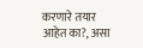करणारे तयार आहेत का?, असा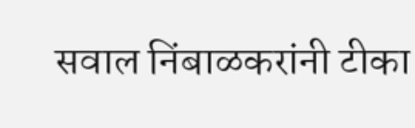सवाल निंबाळकरांनी टीका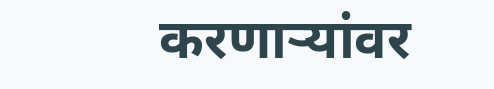करणाऱ्यांवर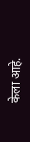केला आहे.